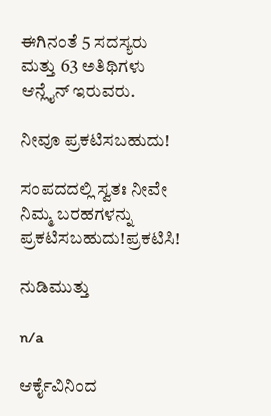ಈಗಿನಂತೆ 5 ಸದಸ್ಯರು ಮತ್ತು 63 ಅತಿಥಿಗಳು ಆನ್ಲೈನ್ ಇರುವರು.

ನೀವೂ ಪ್ರಕಟಿಸಬಹುದು!

ಸಂಪದದಲ್ಲಿ ಸ್ವತಃ ನೀವೇ ನಿಮ್ಮ ಬರಹಗಳನ್ನು ಪ್ರಕಟಿಸಬಹುದು!ಪ್ರಕಟಿಸಿ!

ನುಡಿಮುತ್ತು

n/a

ಆರ್ಕೈವಿನಿಂದ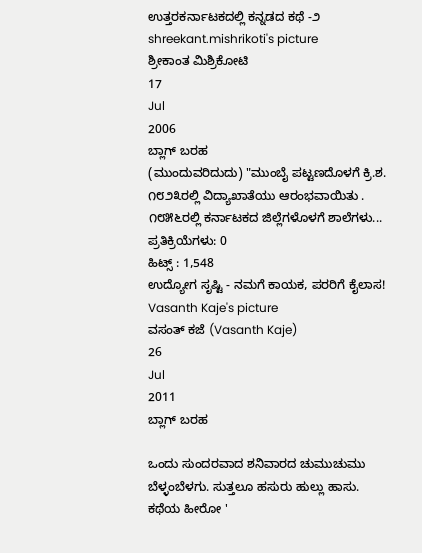ಉತ್ತರಕರ್ನಾಟಕದಲ್ಲಿ ಕನ್ನಡದ ಕಥೆ -೨
shreekant.mishrikoti's picture
ಶ್ರೀಕಾಂತ ಮಿಶ್ರಿಕೋಟಿ
17
Jul
2006
ಬ್ಲಾಗ್ ಬರಹ
(ಮುಂದುವರಿದುದು) "ಮುಂಬೈ ಪಟ್ಟಣದೊಳಗೆ ಕ್ರಿ.ಶ. ೧೮೨೩ರಲ್ಲಿ ವಿದ್ಯಾಖಾತೆಯು ಆರಂಭವಾಯಿತು . ೧೮೫೬ರಲ್ಲಿ ಕರ್ನಾಟಕದ ಜಿಲ್ಲೆಗಳೊಳಗೆ ಶಾಲೆಗಳು...
ಪ್ರತಿಕ್ರಿಯೆಗಳು: 0
ಹಿಟ್ಸ್ : 1,548
ಉದ್ಯೋಗ ಸೃಷ್ಟಿ - ನಮಗೆ ಕಾಯಕ, ಪರರಿಗೆ ಕೈಲಾಸ!
Vasanth Kaje's picture
ವಸಂತ್ ಕಜೆ (Vasanth Kaje)
26
Jul
2011
ಬ್ಲಾಗ್ ಬರಹ

ಒಂದು ಸುಂದರವಾದ ಶನಿವಾರದ ಚುಮುಚುಮು ಬೆಳ್ಳಂಬೆಳಗು. ಸುತ್ತಲೂ ಹಸುರು ಹುಲ್ಲು ಹಾಸು. ಕಥೆಯ ಹೀರೋ '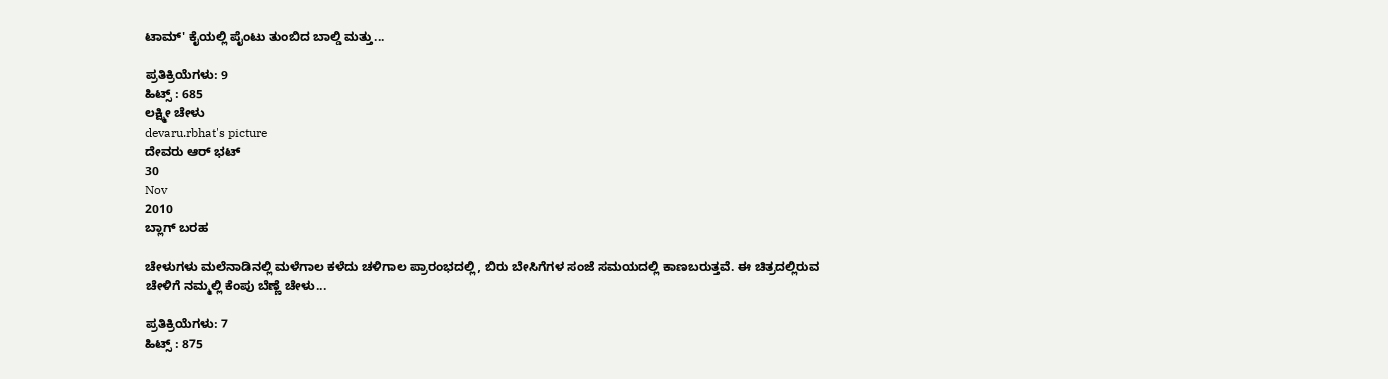ಟಾಮ್' ಕೈಯಲ್ಲಿ ಪೈಂಟು ತುಂಬಿದ ಬಾಲ್ಡಿ ಮತ್ತು...

ಪ್ರತಿಕ್ರಿಯೆಗಳು: 9
ಹಿಟ್ಸ್ : 685
ಲಕ್ಷ್ಮೀ ಚೇಳು
devaru.rbhat's picture
ದೇವರು ಆರ್ ಭಟ್
30
Nov
2010
ಬ್ಲಾಗ್ ಬರಹ

ಚೇಳುಗಳು ಮಲೆನಾಡಿನಲ್ಲಿ ಮಳೆಗಾಲ ಕಳೆದು ಚಳಿಗಾಲ ಪ್ರಾರಂಭದಲ್ಲಿ, ಬಿರು ಬೇಸಿಗೆಗಳ ಸಂಜೆ ಸಮಯದಲ್ಲಿ ಕಾಣಬರುತ್ತವೆ. ಈ ಚಿತ್ರದಲ್ಲಿರುವ ಚೇಳಿಗೆ ನಮ್ಮಲ್ಲಿ ಕೆಂಪು ಬೆಣ್ಣೆ ಚೇಳು...

ಪ್ರತಿಕ್ರಿಯೆಗಳು: 7
ಹಿಟ್ಸ್ : 875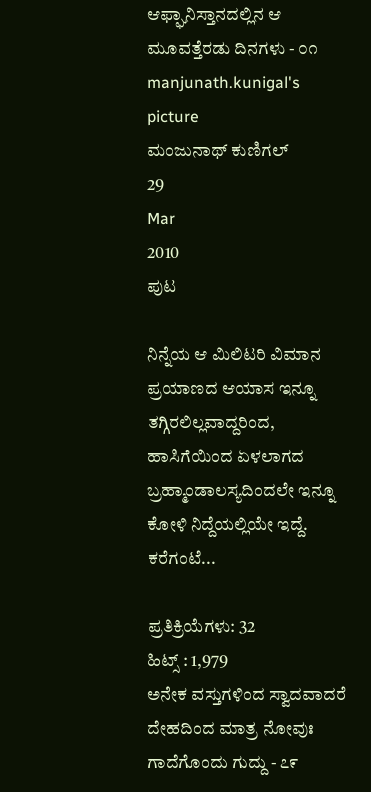ಆಫ್ಘಾನಿಸ್ತಾನದಲ್ಲಿನ ಆ ಮೂವತ್ತೆರಡು ದಿನಗಳು - ೦೧
manjunath.kunigal's picture
ಮಂಜುನಾಥ್ ಕುಣಿಗಲ್
29
Mar
2010
ಪುಟ

ನಿನ್ನೆಯ ಆ ಮಿಲಿಟರಿ ವಿಮಾನ ಪ್ರಯಾಣದ ಆಯಾಸ ಇನ್ನೂ ತಗ್ಗಿರಲಿಲ್ಲವಾದ್ದರಿಂದ, ಹಾಸಿಗೆಯಿಂದ ಏಳಲಾಗದ ಬ್ರಹ್ಮಾಂಡಾಲಸ್ಯದಿಂದಲೇ ಇನ್ನೂ ಕೋಳಿ ನಿದ್ದೆಯಲ್ಲಿಯೇ ಇದ್ದೆ. ಕರೆಗಂಟೆ...

ಪ್ರತಿಕ್ರಿಯೆಗಳು: 32
ಹಿಟ್ಸ್ : 1,979
ಅನೇಕ ವಸ್ತುಗಳಿಂದ ಸ್ವಾದವಾದರೆ ದೇಹದಿಂದ ಮಾತ್ರ ನೋವುಃ ಗಾದೆಗೊಂದು ಗುದ್ದು - ೭೯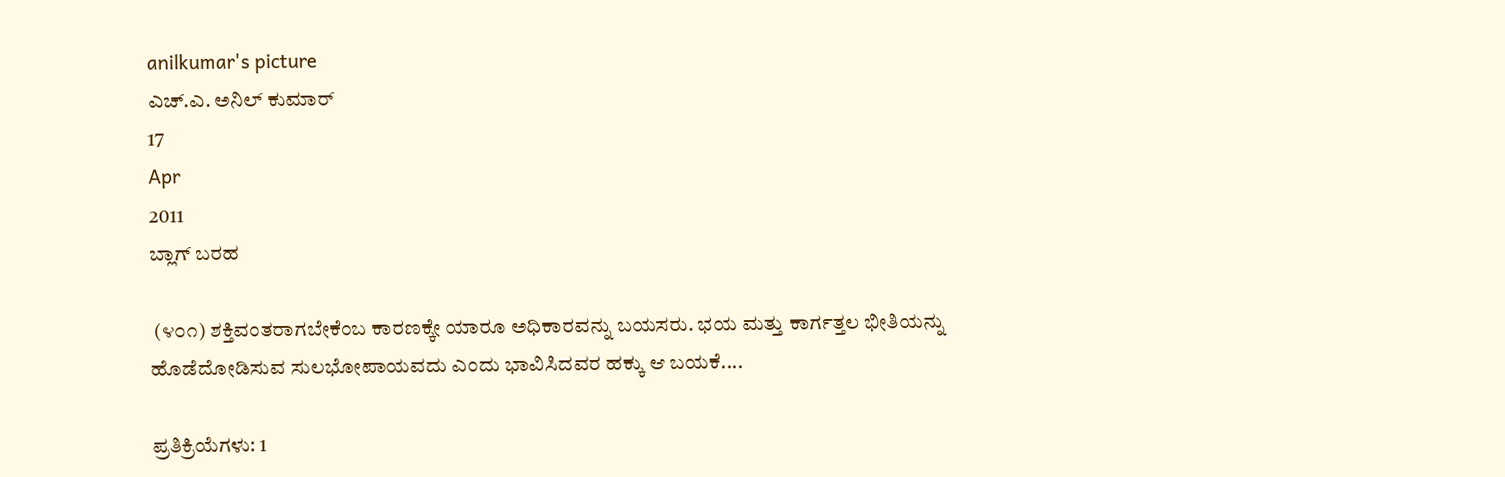anilkumar's picture
ಎಚ್.ಎ. ಅನಿಲ್ ಕುಮಾರ್
17
Apr
2011
ಬ್ಲಾಗ್ ಬರಹ

 (೪೦೧) ಶಕ್ತಿವಂತರಾಗಬೇಕೆಂಬ ಕಾರಣಕ್ಕೇ ಯಾರೂ ಅಧಿಕಾರವನ್ನು ಬಯಸರು. ಭಯ ಮತ್ತು ಕಾರ್ಗತ್ತಲ ಭೀತಿಯನ್ನು ಹೊಡೆದೋಡಿಸುವ ಸುಲಭೋಪಾಯವದು ಎಂದು ಭಾವಿಸಿದವರ ಹಕ್ಕು ಆ ಬಯಕೆ....

ಪ್ರತಿಕ್ರಿಯೆಗಳು: 1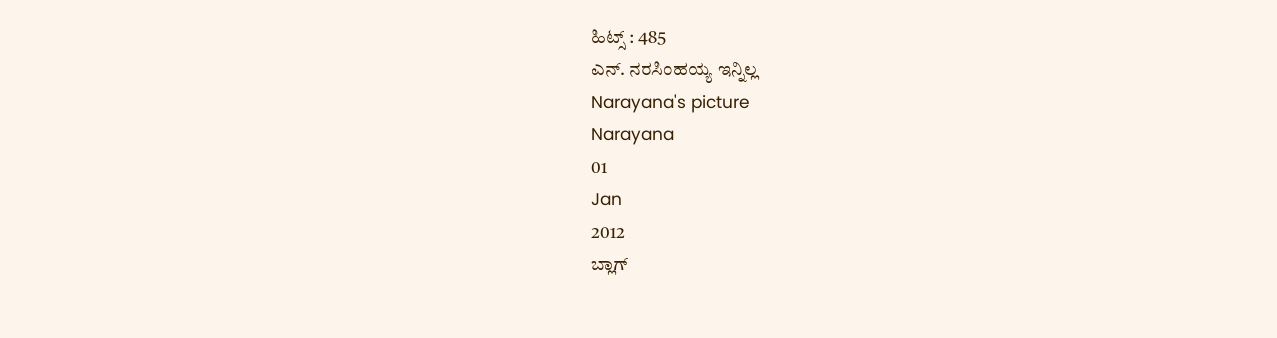ಹಿಟ್ಸ್ : 485
ಎನ್. ನರಸಿಂಹಯ್ಯ ಇನ್ನಿಲ್ಲ
Narayana's picture
Narayana
01
Jan
2012
ಬ್ಲಾಗ್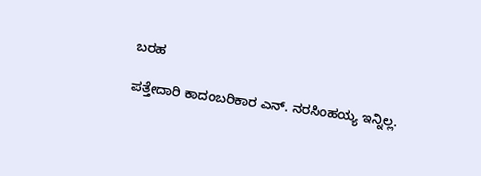ಬರಹ

ಪತ್ತೇದಾರಿ ಕಾದಂಬರಿಕಾರ ಎನ್. ನರಸಿಂಹಯ್ಯ ಇನ್ನಿಲ್ಲ.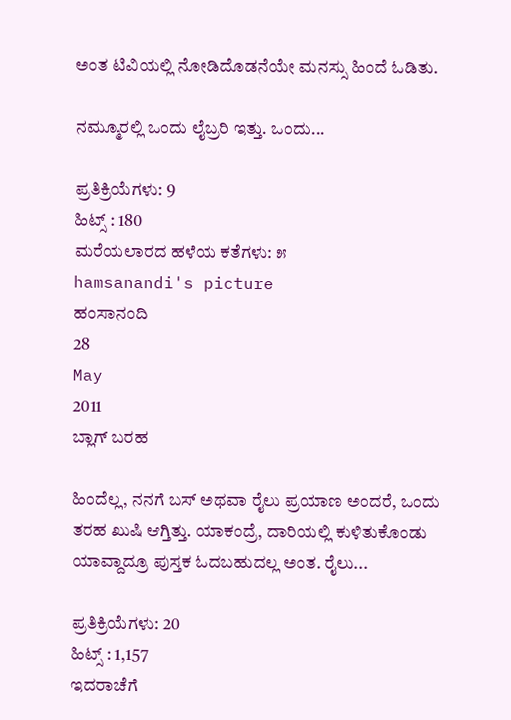ಅಂತ ಟಿವಿಯಲ್ಲಿ ನೋಡಿದೊಡನೆಯೇ ಮನಸ್ಸು ಹಿಂದೆ ಓಡಿತು.

ನಮ್ಮೂರಲ್ಲಿ ಒಂದು ಲೈಬ್ರರಿ ಇತ್ತು. ಒಂದು...

ಪ್ರತಿಕ್ರಿಯೆಗಳು: 9
ಹಿಟ್ಸ್ : 180
ಮರೆಯಲಾರದ ಹಳೆಯ ಕತೆಗಳು: ೫
hamsanandi's picture
ಹಂಸಾನಂದಿ
28
May
2011
ಬ್ಲಾಗ್ ಬರಹ

ಹಿಂದೆಲ್ಲ, ನನಗೆ ಬಸ್ ಅಥವಾ ರೈಲು ಪ್ರಯಾಣ ಅಂದರೆ, ಒಂದು ತರಹ ಖುಷಿ ಆಗ್ತಿತ್ತು. ಯಾಕಂದ್ರೆ, ದಾರಿಯಲ್ಲಿ ಕುಳಿತುಕೊಂಡು ಯಾವ್ದಾದ್ರೂ ಪುಸ್ತಕ ಓದಬಹುದಲ್ಲ ಅಂತ. ರೈಲು...

ಪ್ರತಿಕ್ರಿಯೆಗಳು: 20
ಹಿಟ್ಸ್ : 1,157
ಇದರಾಚೆಗೆ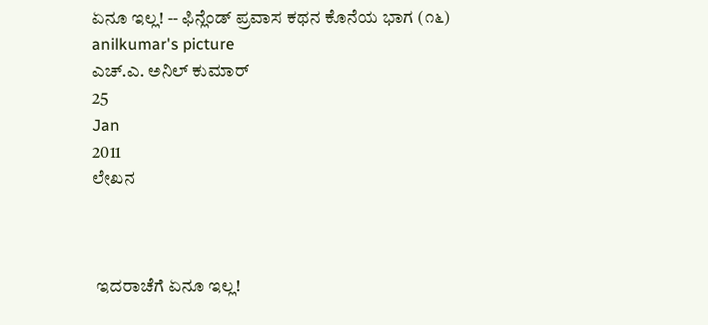ಏನೂ ಇಲ್ಲ! -- ಫಿನ್ಲೆಂಡ್ ಪ್ರವಾಸ ಕಥನ ಕೊನೆಯ ಭಾಗ (೧೬)
anilkumar's picture
ಎಚ್.ಎ. ಅನಿಲ್ ಕುಮಾರ್
25
Jan
2011
ಲೇಖನ



 ಇದರಾಚೆಗೆ ಏನೂ ಇಲ್ಲ!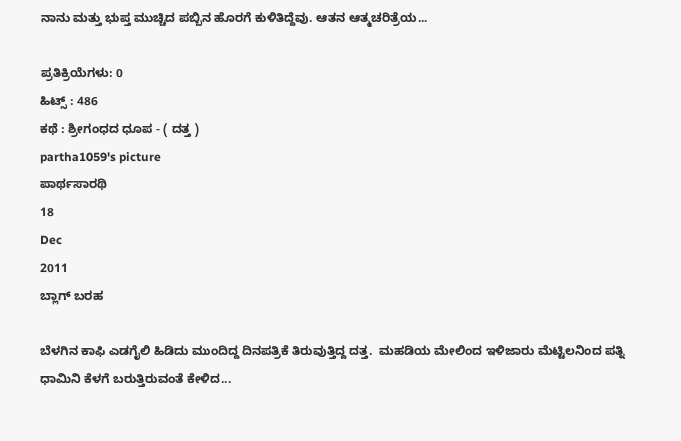ನಾನು ಮತ್ತು ಭುಪ್ತ ಮುಚ್ಚಿದ ಪಬ್ಬಿನ ಹೊರಗೆ ಕುಳಿತಿದ್ದೆವು. ಆತನ ಆತ್ಮಚರಿತ್ರೆಯ...

ಪ್ರತಿಕ್ರಿಯೆಗಳು: 0
ಹಿಟ್ಸ್ : 486
ಕಥೆ : ಶ್ರೀಗಂಧದ ಧೂಪ - ( ದತ್ತ )
partha1059's picture
ಪಾರ್ಥಸಾರಥಿ
18
Dec
2011
ಬ್ಲಾಗ್ ಬರಹ

ಬೆಳಗಿನ ಕಾಫಿ ಎಡಗೈಲಿ ಹಿಡಿದು ಮುಂದಿದ್ದ ದಿನಪತ್ರಿಕೆ ತಿರುವುತ್ತಿದ್ದ ದತ್ತ.  ಮಹಡಿಯ ಮೇಲಿಂದ ಇಳಿಜಾರು ಮೆಟ್ಟಿಲನಿಂದ ಪತ್ನಿ ಧಾಮಿನಿ ಕೆಳಗೆ ಬರುತ್ತಿರುವಂತೆ ಕೇಳಿದ...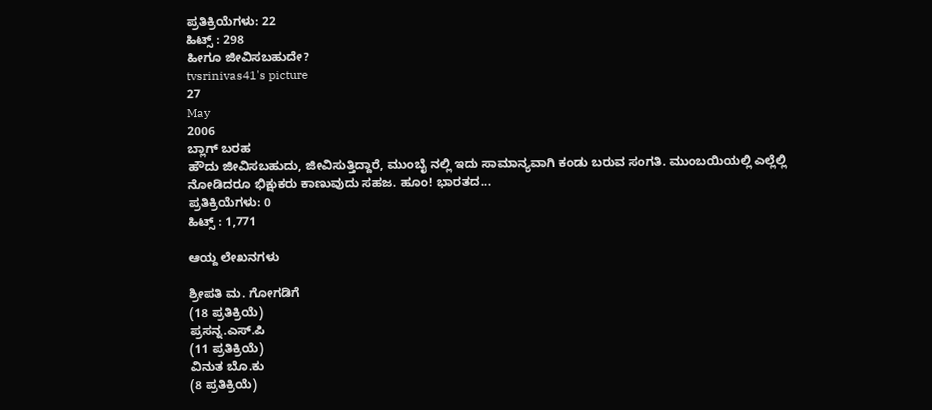ಪ್ರತಿಕ್ರಿಯೆಗಳು: 22
ಹಿಟ್ಸ್ : 298
ಹೀಗೂ ಜೀವಿಸಬಹುದೇ?
tvsrinivas41's picture
27
May
2006
ಬ್ಲಾಗ್ ಬರಹ
ಹೌದು ಜೀವಿಸಬಹುದು, ಜೀವಿಸುತ್ತಿದ್ದಾರೆ, ಮುಂಬೈ ನಲ್ಲಿ ಇದು ಸಾಮಾನ್ಯವಾಗಿ ಕಂಡು ಬರುವ ಸಂಗತಿ. ಮುಂಬಯಿಯಲ್ಲಿ ಎಲ್ಲೆಲ್ಲಿ ನೋಡಿದರೂ ಭಿಕ್ಷುಕರು ಕಾಣುವುದು ಸಹಜ. ಹೂಂ! ಭಾರತದ...
ಪ್ರತಿಕ್ರಿಯೆಗಳು: 0
ಹಿಟ್ಸ್ : 1,771

ಆಯ್ದ ಲೇಖನಗಳು

ಶ್ರೀಪತಿ ಮ. ಗೋಗಡಿಗೆ
(18 ಪ್ರತಿಕ್ರಿಯೆ)
ಪ್ರಸನ್ನ.ಎಸ್.ಪಿ
(11 ಪ್ರತಿಕ್ರಿಯೆ)
ವಿನುತ ಬೊ.ಕು
(8 ಪ್ರತಿಕ್ರಿಯೆ)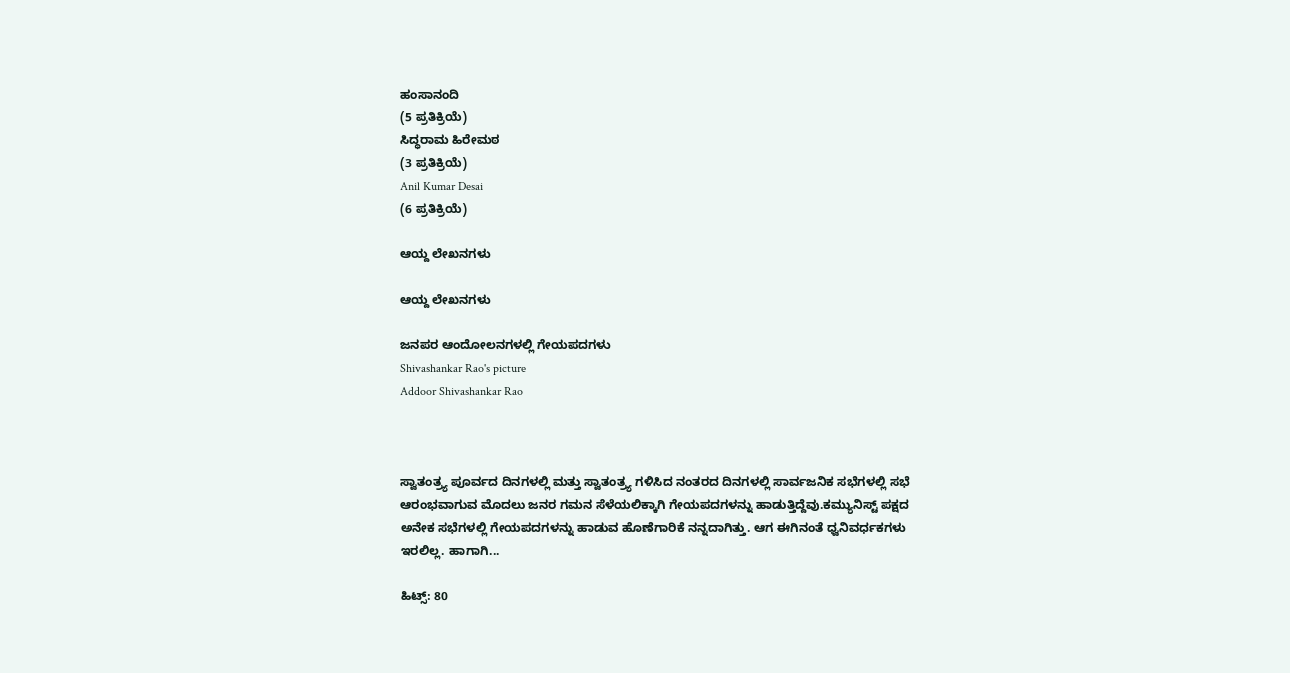ಹಂಸಾನಂದಿ
(5 ಪ್ರತಿಕ್ರಿಯೆ)
ಸಿದ್ಧರಾಮ ಹಿರೇಮಠ
(3 ಪ್ರತಿಕ್ರಿಯೆ)
Anil Kumar Desai
(6 ಪ್ರತಿಕ್ರಿಯೆ)

ಆಯ್ದ ಲೇಖನಗಳು

ಆಯ್ದ ಲೇಖನಗಳು

ಜನಪರ ಆಂದೋಲನಗಳಲ್ಲಿ ಗೇಯಪದಗಳು
Shivashankar Rao's picture
Addoor Shivashankar Rao



ಸ್ವಾತಂತ್ರ್ಯ ಪೂರ್ವದ ದಿನಗಳಲ್ಲಿ ಮತ್ತು ಸ್ವಾತಂತ್ರ್ಯ ಗಳಿಸಿದ ನಂತರದ ದಿನಗಳಲ್ಲಿ ಸಾರ್ವಜನಿಕ ಸಭೆಗಳಲ್ಲಿ ಸಭೆ ಆರಂಭವಾಗುವ ಮೊದಲು ಜನರ ಗಮನ ಸೆಳೆಯಲಿಕ್ಕಾಗಿ ಗೇಯಪದಗಳನ್ನು ಹಾಡುತ್ತಿದ್ದೆವು.ಕಮ್ಯುನಿಸ್ಟ್ ಪಕ್ಷದ ಅನೇಕ ಸಭೆಗಳಲ್ಲಿ ಗೇಯಪದಗಳನ್ನು ಹಾಡುವ ಹೊಣೆಗಾರಿಕೆ ನನ್ನದಾಗಿತ್ತು. ಆಗ ಈಗಿನಂತೆ ಧ್ವನಿವರ್ಧಕಗಳು ಇರಲಿಲ್ಲ. ಹಾಗಾಗಿ...

ಹಿಟ್ಸ್: 80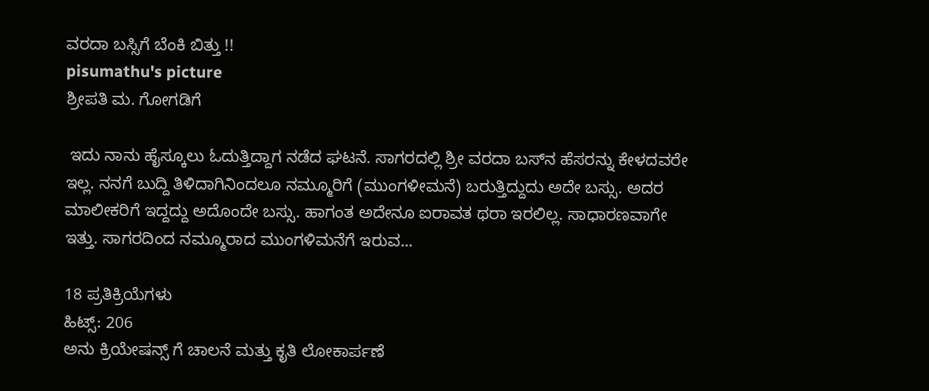ವರದಾ ಬಸ್ಸಿಗೆ ಬೆಂಕಿ ಬಿತ್ತು !!
pisumathu's picture
ಶ್ರೀಪತಿ ಮ. ಗೋಗಡಿಗೆ

 ಇದು ನಾನು ಹೈಸ್ಕೂಲು ಓದುತ್ತಿದ್ದಾಗ ನಡೆದ ಘಟನೆ. ಸಾಗರದಲ್ಲಿ ಶ್ರೀ ವರದಾ ಬಸ್‌ನ ಹೆಸರನ್ನು ಕೇಳದವರೇ ಇಲ್ಲ. ನನಗೆ ಬುದ್ದಿ ತಿಳಿದಾಗಿನಿಂದಲೂ ನಮ್ಮೂರಿಗೆ (ಮುಂಗಳೀಮನೆ) ಬರುತ್ತಿದ್ದುದು ಅದೇ ಬಸ್ಸು. ಅದರ ಮಾಲೀಕರಿಗೆ ಇದ್ದದ್ದು ಅದೊಂದೇ ಬಸ್ಸು. ಹಾಗಂತ ಅದೇನೂ ಐರಾವತ ಥರಾ ಇರಲಿಲ್ಲ. ಸಾಧಾರಣವಾಗೇ ಇತ್ತು. ಸಾಗರದಿಂದ ನಮ್ಮೂರಾದ ಮುಂಗಳಿಮನೆಗೆ ಇರುವ...

18 ಪ್ರತಿಕ್ರಿಯೆಗಳು
ಹಿಟ್ಸ್: 206
ಅನು ಕ್ರಿಯೇಷನ್ಸ್ ಗೆ ಚಾಲನೆ ಮತ್ತು ಕೃತಿ ಲೋಕಾರ್ಪಣೆ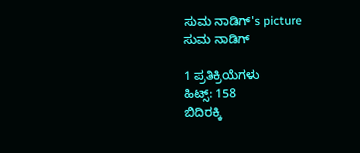ಸುಮ ನಾಡಿಗ್'s picture
ಸುಮ ನಾಡಿಗ್

1 ಪ್ರತಿಕ್ರಿಯೆಗಳು
ಹಿಟ್ಸ್: 158
ಬಿದಿರಕ್ಕಿ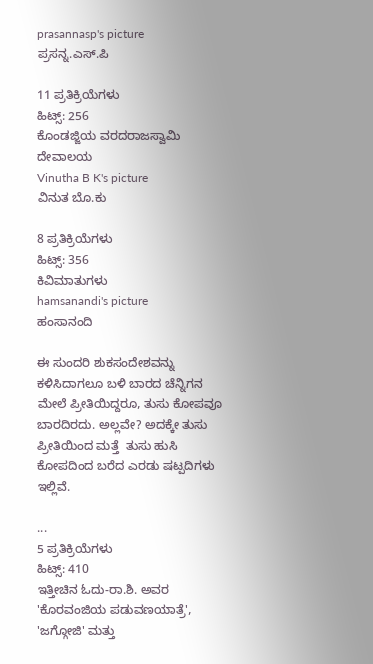prasannasp's picture
ಪ್ರಸನ್ನ.ಎಸ್.ಪಿ

11 ಪ್ರತಿಕ್ರಿಯೆಗಳು
ಹಿಟ್ಸ್: 256
ಕೊಂಡಜ್ಜಿಯ ವರದರಾಜಸ್ವಾಮಿ ದೇವಾಲಯ
Vinutha B K's picture
ವಿನುತ ಬೊ.ಕು

8 ಪ್ರತಿಕ್ರಿಯೆಗಳು
ಹಿಟ್ಸ್: 356
ಕಿವಿಮಾತುಗಳು
hamsanandi's picture
ಹಂಸಾನಂದಿ

ಈ ಸುಂದರಿ ಶುಕಸಂದೇಶವನ್ನು ಕಳಿಸಿದಾಗಲೂ ಬಳಿ ಬಾರದ ಚೆನ್ನಿಗನ ಮೇಲೆ ಪ್ರೀತಿಯಿದ್ದರೂ, ತುಸು ಕೋಪವೂ ಬಾರದಿರದು. ಅಲ್ಲವೇ? ಅದಕ್ಕೇ ತುಸು ಪ್ರೀತಿಯಿಂದ ಮತ್ತೆ  ತುಸು ಹುಸಿ ಕೋಪದಿಂದ ಬರೆದ ಎರಡು ಷಟ್ಪದಿಗಳು  ಇಲ್ಲಿವೆ.

...
5 ಪ್ರತಿಕ್ರಿಯೆಗಳು
ಹಿಟ್ಸ್: 410
ಇತ್ತೀಚಿನ ಓದು-ರಾ.ಶಿ. ಅವರ 'ಕೊರವಂಜಿಯ ಪಡುವಣಯಾತ್ರೆ', 'ಜಗ್ಗೋಜಿ' ಮತ್ತು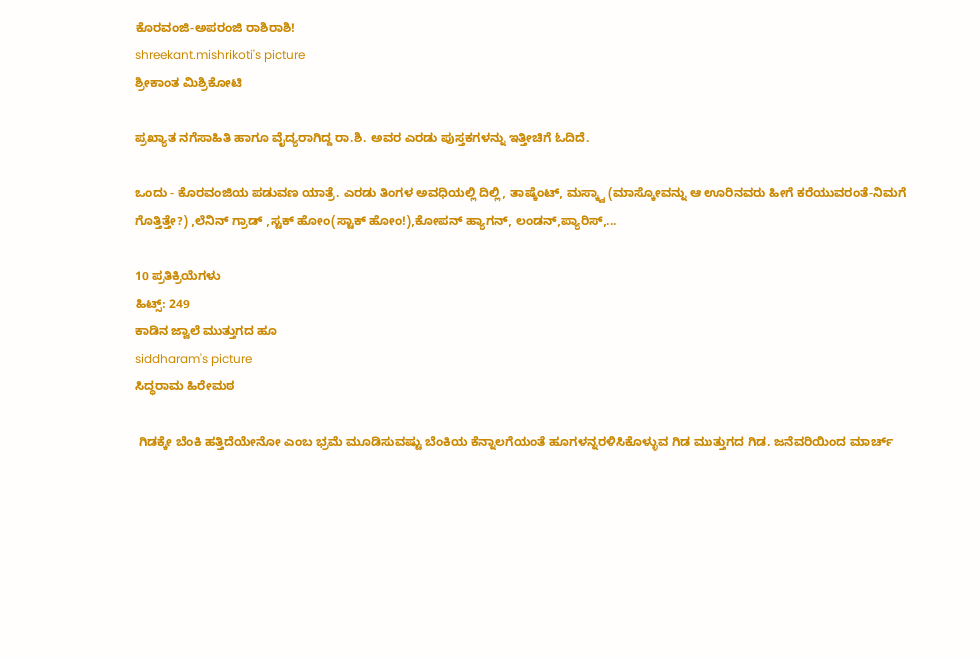ಕೊರವಂಜಿ-ಅಪರಂಜಿ ರಾಶಿರಾಶಿ!
shreekant.mishrikoti's picture
ಶ್ರೀಕಾಂತ ಮಿಶ್ರಿಕೋಟಿ

ಪ್ರಖ್ಯಾತ ನಗೆಸಾಹಿತಿ ಹಾಗೂ ವೈದ್ಯರಾಗಿದ್ದ ರಾ.ಶಿ. ಅವರ ಎರಡು ಪುಸ್ತಕಗಳನ್ನು ಇತ್ತೀಚಿಗೆ ಓದಿದೆ.

ಒಂದು - ಕೊರವಂಜಿಯ ಪಡುವಣ ಯಾತ್ರೆ. ಎರಡು ತಿಂಗಳ ಅವಧಿಯಲ್ಲಿ ದಿಲ್ಲಿ, ತಾಷ್ಕೆಂಟ್, ಮಸ್ಕ್ವಾ (ಮಾಸ್ಕೋವನ್ನು ಆ ಊರಿನವರು ಹೀಗೆ ಕರೆಯುವರಂತೆ-ನಿಮಗೆ ಗೊತ್ತಿತ್ತೇ?) ,ಲೆನಿನ್ ಗ್ರಾಡ್ ,ಸ್ಟಕ್ ಹೋಂ(ಸ್ಟಾಕ್ ಹೋಂ!),ಕೋಪನ್ ಹ್ಯಾಗನ್, ಲಂಡನ್,ಪ್ಯಾರಿಸ್,...

10 ಪ್ರತಿಕ್ರಿಯೆಗಳು
ಹಿಟ್ಸ್: 249
ಕಾಡಿನ ಜ್ವಾಲೆ ಮುತ್ತುಗದ ಹೂ
siddharam's picture
ಸಿದ್ಧರಾಮ ಹಿರೇಮಠ

 ಗಿಡಕ್ಕೇ ಬೆಂಕಿ ಹತ್ತಿದೆಯೇನೋ ಎಂಬ ಭ್ರಮೆ ಮೂಡಿಸುವಷ್ಟು ಬೆಂಕಿಯ ಕೆನ್ನಾಲಗೆಯಂತೆ ಹೂಗಳನ್ನರಳಿಸಿಕೊಳ್ಳುವ ಗಿಡ ಮುತ್ತುಗದ ಗಿಡ. ಜನೆವರಿಯಿಂದ ಮಾರ್ಚ್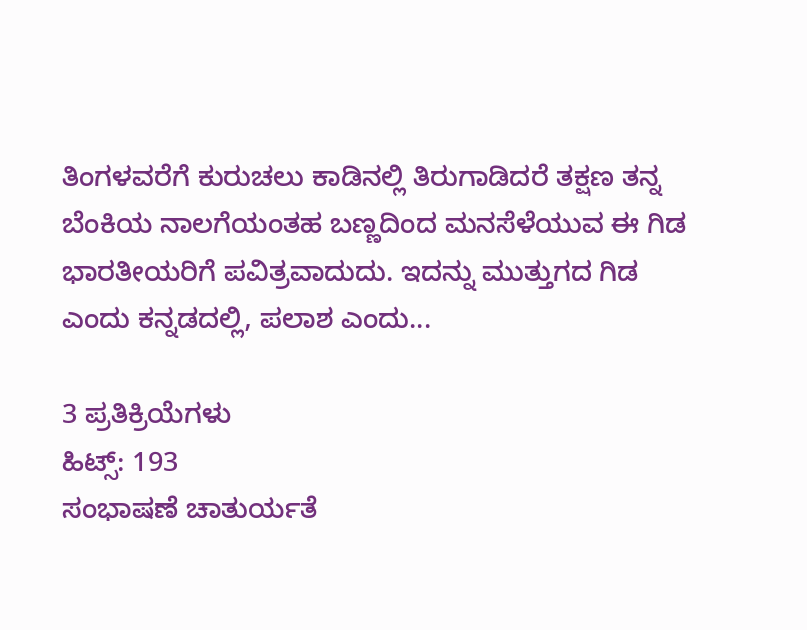ತಿಂಗಳವರೆಗೆ ಕುರುಚಲು ಕಾಡಿನಲ್ಲಿ ತಿರುಗಾಡಿದರೆ ತಕ್ಷಣ ತನ್ನ ಬೆಂಕಿಯ ನಾಲಗೆಯಂತಹ ಬಣ್ಣದಿಂದ ಮನಸೆಳೆಯುವ ಈ ಗಿಡ ಭಾರತೀಯರಿಗೆ ಪವಿತ್ರವಾದುದು. ಇದನ್ನು ಮುತ್ತುಗದ ಗಿಡ ಎಂದು ಕನ್ನಡದಲ್ಲಿ, ಪಲಾಶ ಎಂದು...

3 ಪ್ರತಿಕ್ರಿಯೆಗಳು
ಹಿಟ್ಸ್: 193
ಸಂಭಾಷಣೆ ಚಾತುರ್ಯತೆ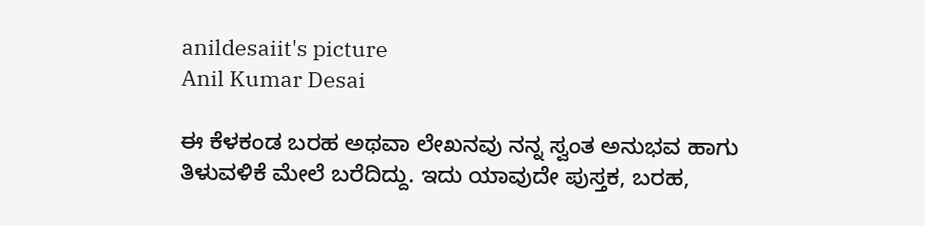anildesaiit's picture
Anil Kumar Desai

ಈ ಕೆಳಕಂಡ ಬರಹ ಅಥವಾ ಲೇಖನವು ನನ್ನ ಸ್ವಂತ ಅನುಭವ ಹಾಗು ತಿಳುವಳಿಕೆ ಮೇಲೆ ಬರೆದಿದ್ದು. ಇದು ಯಾವುದೇ ಪುಸ್ತಕ, ಬರಹ,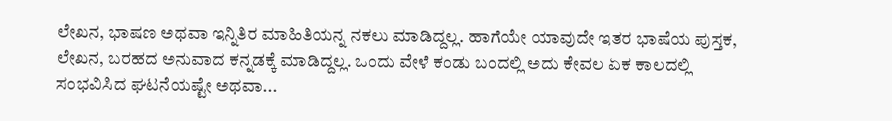ಲೇಖನ, ಭಾಷಣ ಅಥವಾ ಇನ್ನಿತಿರ ಮಾಹಿತಿಯನ್ನ ನಕಲು ಮಾಡಿದ್ದಲ್ಲ. ಹಾಗೆಯೇ ಯಾವುದೇ ಇತರ ಭಾಷೆಯ ಪುಸ್ತಕ, ಲೇಖನ, ಬರಹದ ಅನುವಾದ ಕನ್ನಡಕ್ಕೆ ಮಾಡಿದ್ದಲ್ಲ. ಒಂದು ವೇಳೆ ಕಂಡು ಬಂದಲ್ಲಿ ಅದು ಕೇವಲ ಏಕ ಕಾಲದಲ್ಲಿ ಸಂಭವಿಸಿದ ಘಟನೆಯಷ್ಟೇ ಅಥವಾ...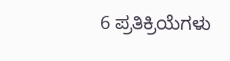6 ಪ್ರತಿಕ್ರಿಯೆಗಳು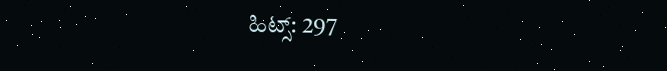ಹಿಟ್ಸ್: 297